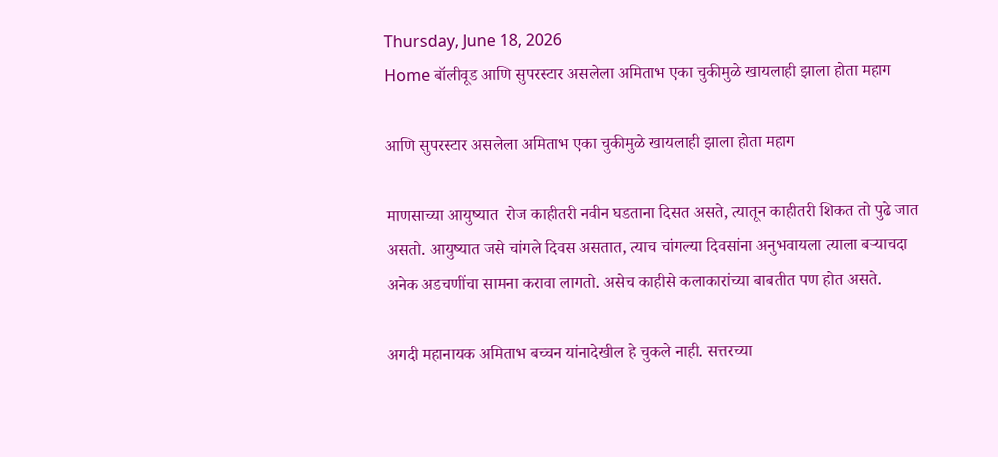Thursday, June 18, 2026
Home बॉलीवूड आणि सुपरस्टार असलेला अमिताभ एका चुकीमुळे खायलाही झाला होता महाग

आणि सुपरस्टार असलेला अमिताभ एका चुकीमुळे खायलाही झाला होता महाग

माणसाच्या आयुष्यात  रोज काहीतरी नवीन घडताना दिसत असते, त्यातून काहीतरी शिकत तो पुढे जात असतो. आयुष्यात जसे चांगले दिवस असतात, त्याच चांगल्या दिवसांना अनुभवायला त्याला बऱ्याचदा अनेक अडचणींचा सामना करावा लागतो. असेच काहीसे कलाकारांच्या बाबतीत पण होत असते.

अगदी महानायक अमिताभ बच्चन यांनादेखील हे चुकले नाही. सत्तरच्या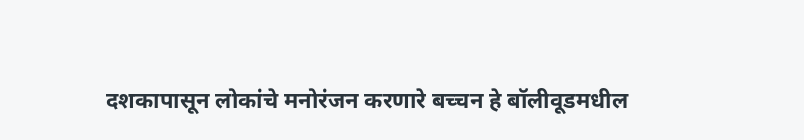दशकापासून लोकांचे मनोरंजन करणारे बच्चन हे बॉलीवूडमधील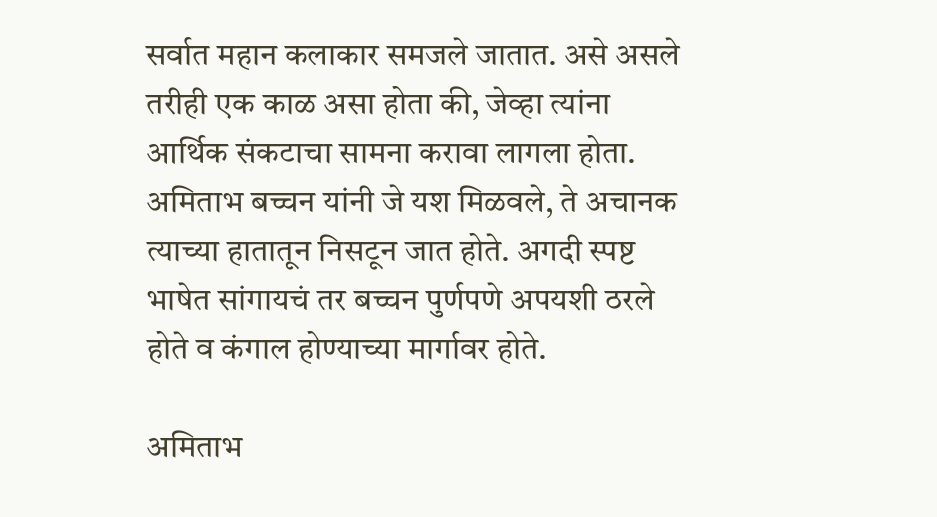सर्वात महान कलाकार समजले जातात. असे असले तरीही एक काळ असा होता की, जेव्हा त्यांना आर्थिक संकटाचा सामना करावा लागला होता. अमिताभ बच्चन यांनी जे यश मिळवले, ते अचानक त्याच्या हातातून निसटून जात होते. अगदी स्पष्ट भाषेत सांगायचं तर बच्चन पुर्णपणे अपयशी ठरले होते व कंगाल होण्याच्या मार्गावर होते.

अमिताभ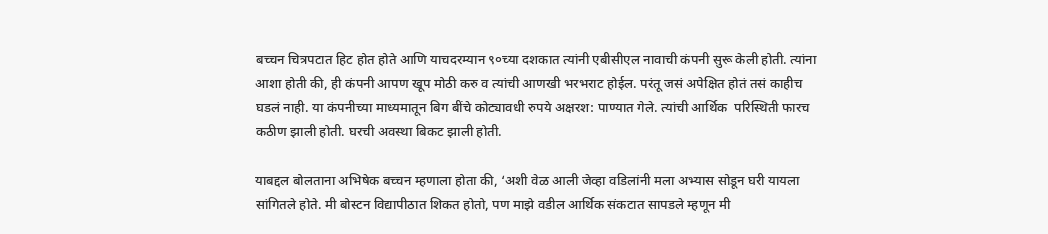बच्चन चित्रपटात हिट होत होते आणि याचदरम्यान ९०च्या दशकात त्यांनी एबीसीएल नावाची कंपनी सुरू केली होती. त्यांना आशा होती की, ही कंपनी आपण खूप मोठी करु व त्यांची आणखी भरभराट होईल. परंतू जसं अपेक्षित होतं तसं काहीच घडलं नाही. या कंपनीच्या माध्यमातून बिग बींचे कोट्यावधी रुपये अक्षरश: पाण्यात गेले. त्यांची आर्थिक  परिस्थिती फारच कठीण झाली होती. घरची अवस्था बिकट झाली होती.

याबद्दल बोलताना अभिषेक बच्चन म्हणाला होता की, ‘अशी वेळ आली जेव्हा वडिलांनी मला अभ्यास सोडून घरी यायला सांगितले होते. मी बोस्टन विद्यापीठात शिकत होतो, पण माझे वडील आर्थिक संकटात सापडले म्हणून मी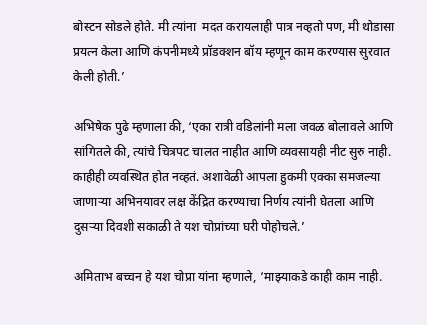बोस्टन सोडले होते. मी त्यांना  मदत करायलाही पात्र नव्हतो पण, मी थोडासा प्रयत्न केला आणि कंपनीमध्ये प्रॉडक्शन बॉय म्हणून काम करण्यास सुरवात केली होती.’

अभिषेक पुढे म्हणाला की, ‘एका रात्री वडिलांनी मला जवळ बोलावले आणि सांगितले की, त्यांचे चित्रपट चालत नाहीत आणि व्यवसायही नीट सुरु नाही. काहीही व्यवस्थित होत नव्हतं. अशावेळी आपला हुकमी एक्का समजल्या जाणाऱ्या अभिनयावर लक्ष केंद्रित करण्याचा निर्णय त्यांनी घेतला आणि दुसर्‍या दिवशी सकाळी ते यश चोप्रांच्या घरी पोहोचले.’

अमिताभ बच्चन हे यश चोप्रा यांना म्हणाले, ‘माझ्याकडे काही काम नाही.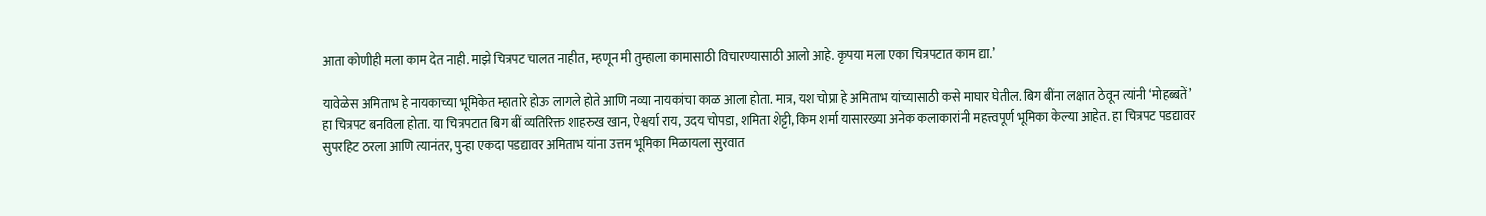आता कोणीही मला काम देत नाही. माझे चित्रपट चालत नाहीत, म्हणून मी तुम्हाला कामासाठी विचारण्यासाठी आलो आहे. कृपया मला एका चित्रपटात काम द्या.’

यावेळेस अमिताभ हे नायकाच्या भूमिकेत म्हातारे होऊ लागले होते आणि नव्या नायकांचा काळ आला होता. मात्र, यश चोप्रा हे अमिताभ यांच्यासाठी कसे माघार घेतील. बिग बींना लक्षात ठेवून त्यांनी ‘मोहब्बतें’ हा चित्रपट बनविला होता. या चित्रपटात बिग बीं व्यतिरिक्त शाहरुख खान, ऐश्वर्या राय, उदय चोपडा, शमिता शेट्टी, किम शर्मा यासारख्या अनेक कलाकारांनी महत्त्वपूर्ण भूमिका केल्या आहेत. हा चित्रपट पडद्यावर सुपरहिट ठरला आणि त्यानंतर, पुन्हा एकदा पडद्यावर अमिताभ यांना उत्तम भूमिका मिळायला सुरवात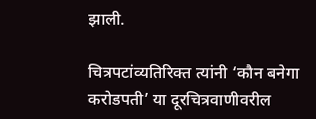झाली.

चित्रपटांव्यतिरिक्त त्यांनी ‘कौन बनेगा करोडपती’ या दूरचित्रवाणीवरील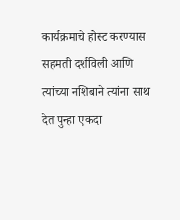कार्यक्रमाचे होस्ट करण्यास सहमती दर्शविली आणि त्यांच्या नशिबाने त्यांना साथ देत पुन्हा एकदा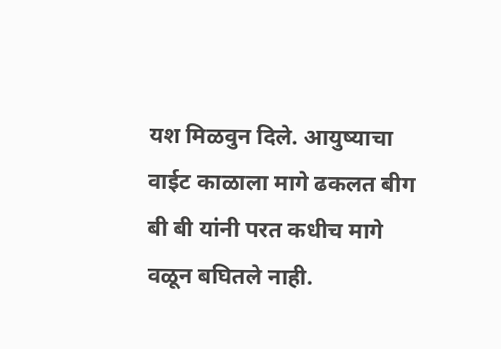यश मिळवुन दिले. आयुष्याचा वाईट काळाला मागे ढकलत बीग बी बी यांनी परत कधीच मागे वळून बघितले नाही.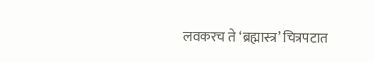लवकरच ते ‘ब्रह्मास्त्र’ चित्रपटात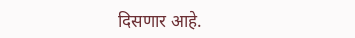दिसणार आहे.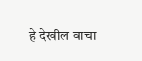हे देखील वाचा